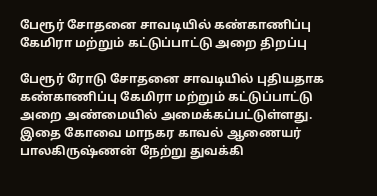பேரூர் சோதனை சாவடியில் கண்காணிப்பு கேமிரா மற்றும் கட்டுப்பாட்டு அறை திறப்பு

பேரூர் ரோடு சோதனை சாவடியில் புதியதாக கண்காணிப்பு கேமிரா மற்றும் கட்டுப்பாட்டு அறை அண்மையில் அமைக்கப்பட்டுள்ளது. இதை கோவை மாநகர காவல் ஆணையர் பாலகிருஷ்ணன் நேற்று துவக்கி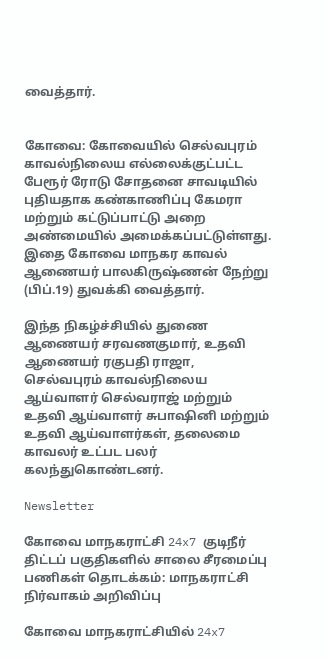வைத்தார்.


கோவை: கோவையில் செல்வபுரம் காவல்நிலைய எல்லைக்குட்பட்ட பேரூர் ரோடு சோதனை சாவடியில் புதியதாக கண்காணிப்பு கேமரா மற்றும் கட்டுப்பாட்டு அறை அண்மையில் அமைக்கப்பட்டுள்ளது. இதை கோவை மாநகர காவல் ஆணையர் பாலகிருஷ்ணன் நேற்று (பிப்.19) துவக்கி வைத்தார்.

இந்த நிகழ்ச்சியில் துணை ஆணையர் சரவணகுமார், உதவி ஆணையர் ரகுபதி ராஜா, செல்வபுரம் காவல்நிலைய ஆய்வாளர் செல்வராஜ் மற்றும் உதவி ஆய்வாளர் சுபாஷினி மற்றும் உதவி ஆய்வாளர்கள், தலைமை காவலர் உட்பட பலர் கலந்துகொண்டனர்.

Newsletter

கோவை மாநகராட்சி 24x7 குடிநீர் திட்டப் பகுதிகளில் சாலை சீரமைப்பு பணிகள் தொடக்கம்: மாநகராட்சி நிர்வாகம் அறிவிப்பு

கோவை மாநகராட்சியில் 24x7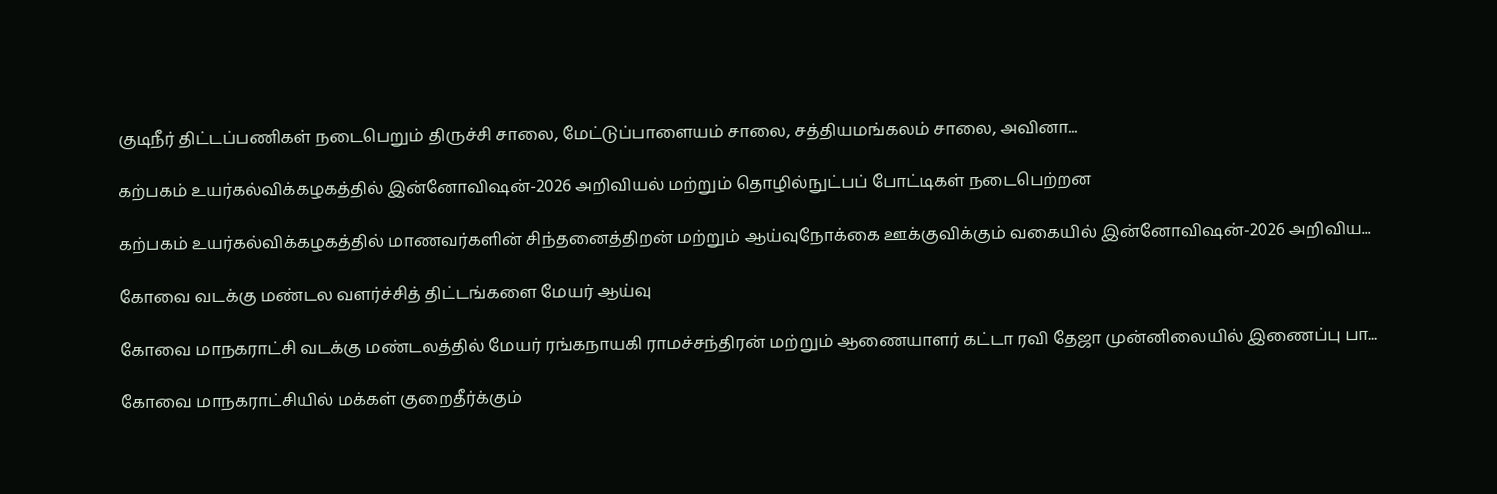குடிநீர் திட்டப்பணிகள் நடைபெறும் திருச்சி சாலை, மேட்டுப்பாளையம் சாலை, சத்தியமங்கலம் சாலை, அவினா...

கற்பகம் உயர்கல்விக்கழகத்தில் இன்னோவிஷன்-2026 அறிவியல் மற்றும் தொழில்நுட்பப் போட்டிகள் நடைபெற்றன

கற்பகம் உயர்கல்விக்கழகத்தில் மாணவர்களின் சிந்தனைத்திறன் மற்றும் ஆய்வுநோக்கை ஊக்குவிக்கும் வகையில் இன்னோவிஷன்-2026 அறிவிய...

கோவை வடக்கு மண்டல வளர்ச்சித் திட்டங்களை மேயர் ஆய்வு

கோவை மாநகராட்சி வடக்கு மண்டலத்தில் மேயர் ரங்கநாயகி ராமச்சந்திரன் மற்றும் ஆணையாளர் கட்டா ரவி தேஜா முன்னிலையில் இணைப்பு பா...

கோவை மாநகராட்சியில் மக்கள் குறைதீர்க்கும்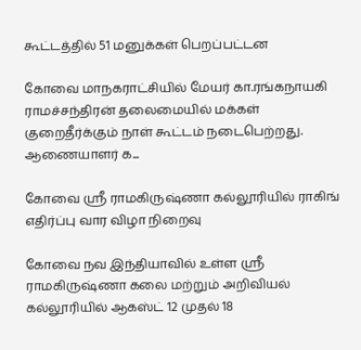கூட்டத்தில் 51 மனுக்கள் பெறப்பட்டன

கோவை மாநகராட்சியில் மேயர் கா.ரங்கநாயகி ராமச்சந்திரன் தலைமையில் மக்கள் குறைதீர்க்கும் நாள் கூட்டம் நடைபெற்றது. ஆணையாளர் க...

கோவை ஸ்ரீ ராமகிருஷ்ணா கல்லூரியில் ராகிங் எதிர்ப்பு வார விழா நிறைவு

கோவை நவ இந்தியாவில் உள்ள ஸ்ரீ ராமகிருஷ்ணா கலை மற்றும் அறிவியல் கல்லூரியில் ஆகஸ்ட் 12 முதல் 18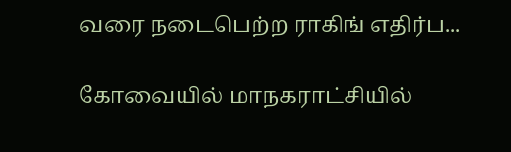வரை நடைபெற்ற ராகிங் எதிர்ப...

கோவையில் மாநகராட்சியில்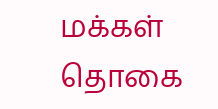மக்கள் தொகை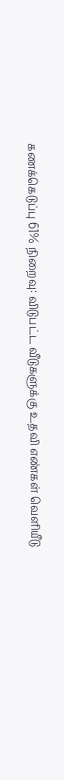கணக்கெடுப்பு 61% நிறைவு: விடுபட்ட வீடுகளுக்கு உதவி எண்கள் வெளியீடு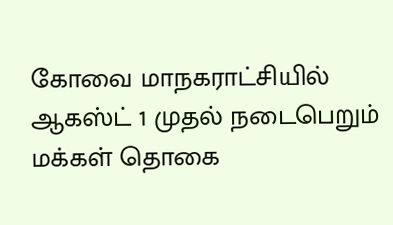கோவை மாநகராட்சியில் ஆகஸ்ட் 1 முதல் நடைபெறும் மக்கள் தொகை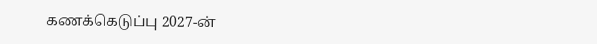கணக்கெடுப்பு 2027-ன்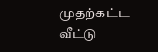முதற்கட்ட வீட்டு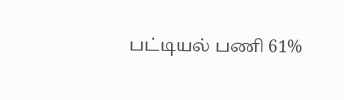பட்டியல் பணி 61%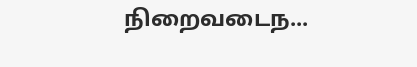நிறைவடைந...